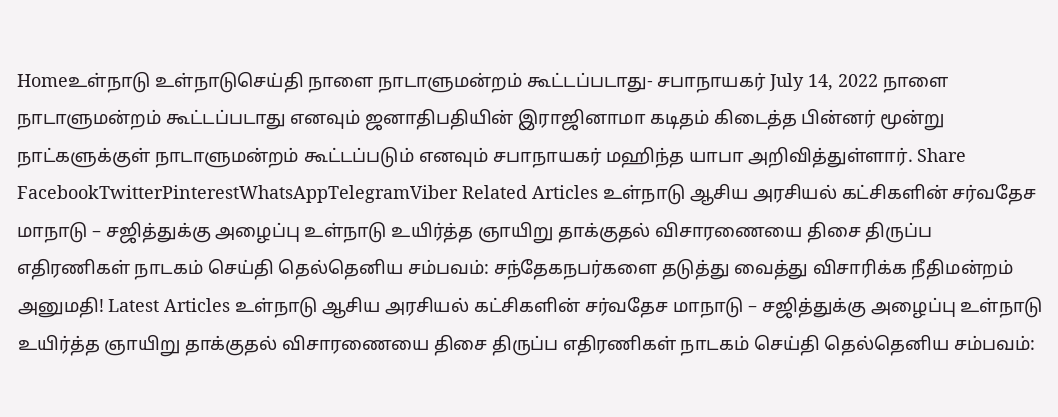Homeஉள்நாடு உள்நாடுசெய்தி நாளை நாடாளுமன்றம் கூட்டப்படாது- சபாநாயகர் July 14, 2022 நாளை நாடாளுமன்றம் கூட்டப்படாது எனவும் ஜனாதிபதியின் இராஜினாமா கடிதம் கிடைத்த பின்னர் மூன்று நாட்களுக்குள் நாடாளுமன்றம் கூட்டப்படும் எனவும் சபாநாயகர் மஹிந்த யாபா அறிவித்துள்ளார். Share FacebookTwitterPinterestWhatsAppTelegramViber Related Articles உள்நாடு ஆசிய அரசியல் கட்சிகளின் சர்வதேச மாநாடு – சஜித்துக்கு அழைப்பு உள்நாடு உயிர்த்த ஞாயிறு தாக்குதல் விசாரணையை திசை திருப்ப எதிரணிகள் நாடகம் செய்தி தெல்தெனிய சம்பவம்: சந்தேகநபர்களை தடுத்து வைத்து விசாரிக்க நீதிமன்றம் அனுமதி! Latest Articles உள்நாடு ஆசிய அரசியல் கட்சிகளின் சர்வதேச மாநாடு – சஜித்துக்கு அழைப்பு உள்நாடு உயிர்த்த ஞாயிறு தாக்குதல் விசாரணையை திசை திருப்ப எதிரணிகள் நாடகம் செய்தி தெல்தெனிய சம்பவம்: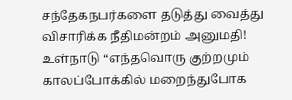சந்தேகநபர்களை தடுத்து வைத்து விசாரிக்க நீதிமன்றம் அனுமதி! உள்நாடு “எந்தவொரு குற்றமும் காலப்போக்கில் மறைந்துபோக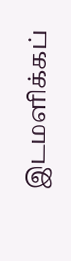இடமளிக்கப்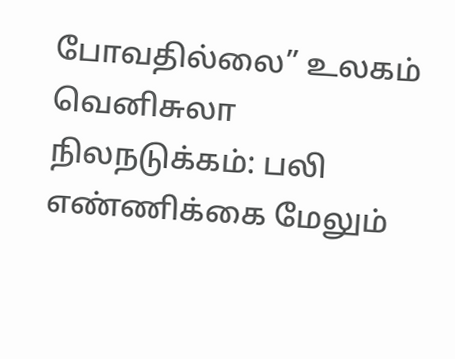போவதில்லை” உலகம் வெனிசுலா நிலநடுக்கம்: பலி எண்ணிக்கை மேலும்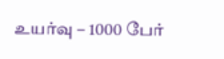உயர்வு – 1000 பேர்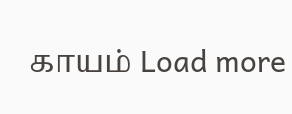காயம் Load more